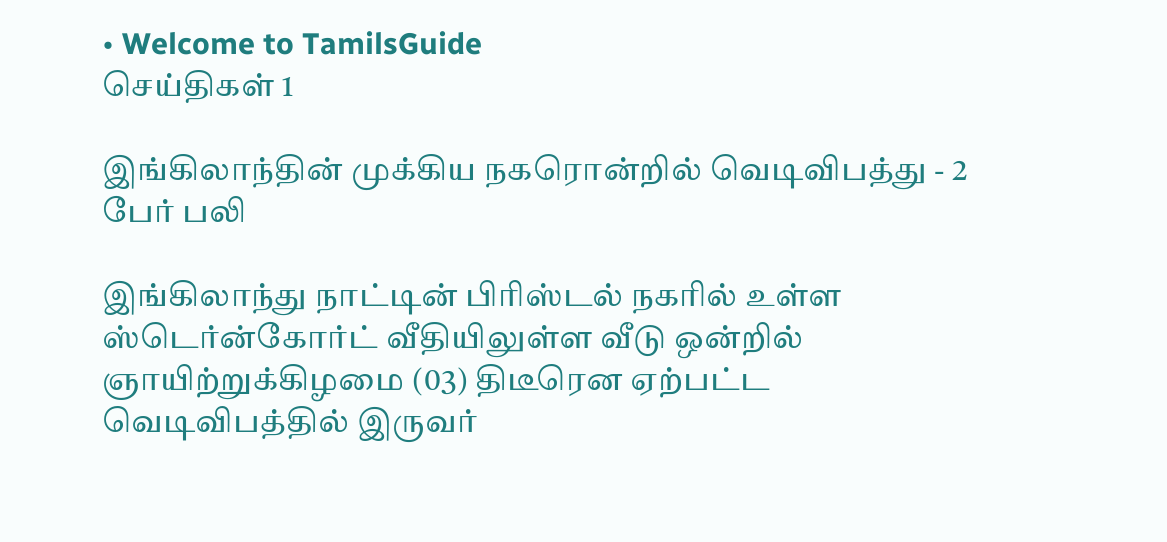• Welcome to TamilsGuide
செய்திகள் 1

இங்கிலாந்தின் முக்கிய நகரொன்றில் வெடிவிபத்து - 2 பேர் பலி

இங்கிலாந்து நாட்டின் பிரிஸ்டல் நகரில் உள்ள ஸ்டெர்ன்கோர்ட் வீதியிலுள்ள வீடு ஒன்றில் ஞாயிற்றுக்கிழமை (03) திடீரென ஏற்பட்ட வெடிவிபத்தில் இருவர்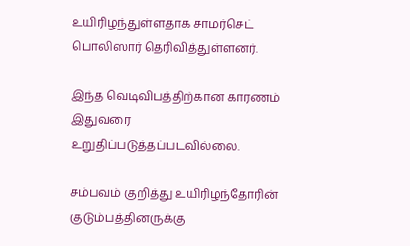உயிரிழந்துள்ளதாக சாமர்செட் பொலிஸார் தெரிவித்துள்ளனர்.

இந்த வெடிவிபத்திற்கான காரணம் இதுவரை உறுதிப்படுத்தப்படவில்லை.

சம்பவம் குறித்து உயிரிழந்தோரின் குடும்பத்தினருக்கு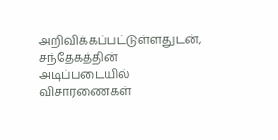அறிவிக்கப்பட்டுள்ளதுடன், சந்தேகத்தின் அடிப்படையில் விசாரணைகள்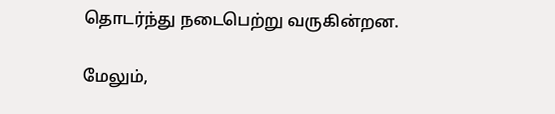தொடர்ந்து நடைபெற்று வருகின்றன.

மேலும்,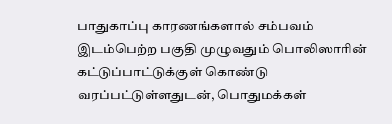பாதுகாப்பு காரணங்களால் சம்பவம் இடம்பெற்ற பகுதி முழுவதும் பொலிஸாரின் கட்டுப்பாட்டுக்குள் கொண்டு வரப்பட்டுள்ளதுடன், பொதுமக்கள்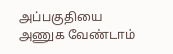அப்பகுதியை அணுக வேண்டாம்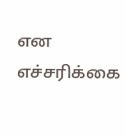என எச்சரிக்கை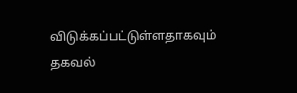விடுக்கப்பட்டுள்ளதாகவும் தகவல்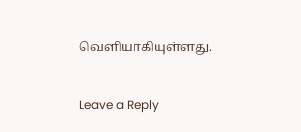வெளியாகியுள்ளது.


Leave a Reply